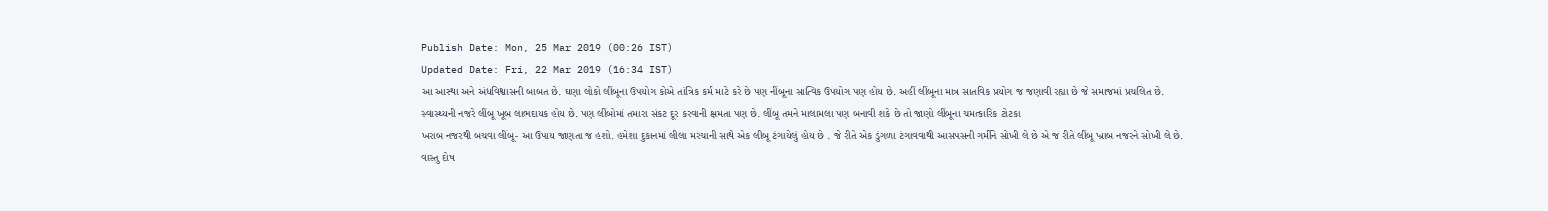Publish Date: Mon, 25 Mar 2019 (00:26 IST)
Updated Date: Fri, 22 Mar 2019 (16:34 IST)
આ આસ્થા અને અંધવિશ્વાસની બાબત છે. ઘણા લોકો લીંબૂના ઉપયોગ કોએ તાંત્રિક કર્મ માટે કરે છે પણ નીંબૂના સાત્વિક ઉપયોગ પણ હોય છે. અહીં લીંબૂના માત્ર સાતવિક પ્રયોગ જ જણાવી રહ્યા છે જે સમાજમાં પ્રચલિત છે.
સ્વાસ્થ્યની નજરે લીંબૂ ખૂબ લાભદાયક હોય છે. પણ લીંબોમાં તમારા સંકટ દૂર કરવાની ક્ષમતા પણ છે. લીંબૂ તમને માલામલા પણ બનાવી શકે છે તો જાણો લીંબૂના ચમત્કારિક ટોટકા
ખરાબ નજરથી બચવા લીંબૂ- આ ઉપાય જાણતા જ હશો. હમેશા દુકાનમાં લીલા મરચાની સાથે એક લીબૂ ટંગાયેલું હોય છે . જે રીતે એક ડુંગળા ટંગાવવાથી આસપસની ગર્મીને સોખી લે છે એ જ રીતે લીંબૂ ખ્રાબ નજરને સોખી લે છે.
વાસ્તુ દોષ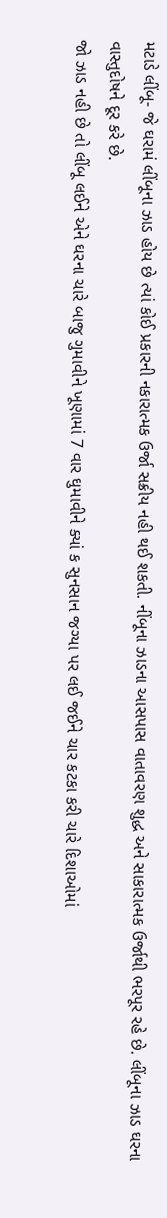મટાડે લીંબૂ- જે ઘરામં લીંબૂના ઝાડ હોય છે ત્યાં કોઈ પ્રકારની નકારાત્મક ઉર્જા સક્રીય નહી થઈ શકતી. નીંબૂના ઝાડના આસપાસ વાતાવરણ શુદ્ધ અને સાકારાત્મક ઉર્જાથી ભરપૂર રહે છે. લીંબૂના ઝાડ ઘરના વાસ્તુદોષને દૂર કરે છે.
જો ઝાડ નહી છે તો લીંબૂ લઈને એને ઘરના ચારે બાજુ ગુમાવીને ખૂણામાં 7 વાર ઘુમાવીને ક્યાં ક સુનસાન જગ્યા પર લઈ જઈને ચાર કટકા કરી ચારે દિશાઓમાં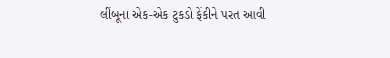લીંબૂના એક-એક ટુકડો ફેંકીને પરત આવી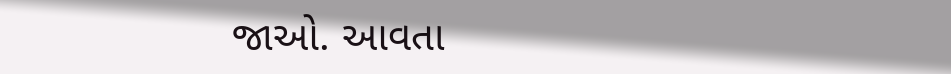જાઓ. આવતા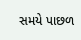સમયે પાછળ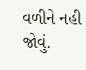વળીને નહી જોવું.